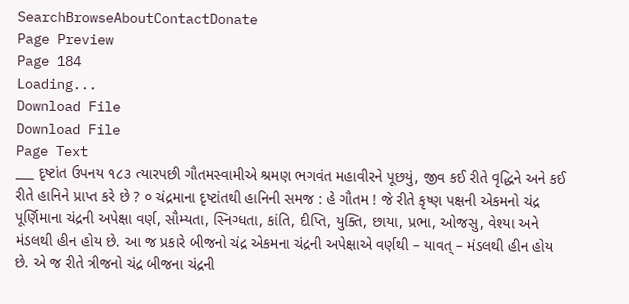SearchBrowseAboutContactDonate
Page Preview
Page 184
Loading...
Download File
Download File
Page Text
___ દૃષ્ટાંત ઉપનય ૧૮૩ ત્યારપછી ગૌતમસ્વામીએ શ્રમણ ભગવંત મહાવીરને પૂછયું, જીવ કઈ રીતે વૃદ્ધિને અને કઈ રીતે હાનિને પ્રાપ્ત કરે છે ? ૦ ચંદ્રમાના દૃષ્ટાંતથી હાનિની સમજ : હે ગૌતમ ! જે રીતે કૃષ્ણ પક્ષની એકમનો ચંદ્ર પૂર્ણિમાના ચંદ્રની અપેક્ષા વર્ણ, સૌમ્યતા, સ્નિગ્ધતા, કાંતિ, દીપ્તિ, યુક્તિ, છાયા, પ્રભા, ઓજસુ, વેશ્યા અને મંડલથી હીન હોય છે. આ જ પ્રકારે બીજનો ચંદ્ર એકમના ચંદ્રની અપેક્ષાએ વર્ણથી – યાવત્ – મંડલથી હીન હોય છે. એ જ રીતે ત્રીજનો ચંદ્ર બીજના ચંદ્રની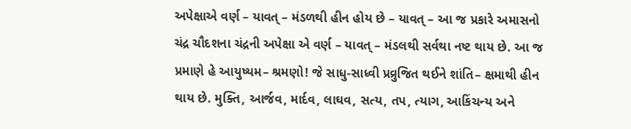અપેક્ષાએ વર્ણ – યાવત્ – મંડળથી હીન હોય છે – યાવત્ – આ જ પ્રકારે અમાસનો ચંદ્ર ચૌદશના ચંદ્રની અપેક્ષા એ વર્ણ – યાવત્ – મંડલથી સર્વથા નષ્ટ થાય છે. આ જ પ્રમાણે હે આયુષ્યમ– શ્રમણો! જે સાધુ-સાધ્વી પ્રવ્રુજિત થઈને શાંતિ– ક્ષમાથી હીન થાય છે. મુક્તિ, આર્જવ, માર્દવ, લાઘવ, સત્ય, તપ, ત્યાગ, આકિંચન્ય અને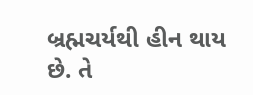બ્રહ્મચર્યથી હીન થાય છે. તે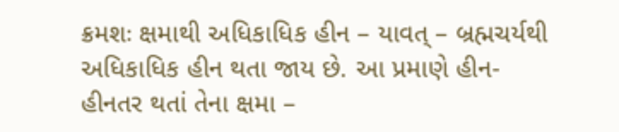ક્રમશઃ ક્ષમાથી અધિકાધિક હીન – યાવત્ – બ્રહ્મચર્યથી અધિકાધિક હીન થતા જાય છે. આ પ્રમાણે હીન-હીનતર થતાં તેના ક્ષમા –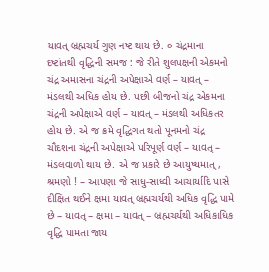યાવત્ બ્રહ્મચર્ય ગુણ નષ્ટ થાય છે. ૦ ચંદ્રમાના દષ્ટાંતથી વૃદ્ધિની સમજ : જે રીતે શુલપક્ષની એકમનો ચંદ્ર અમાસના ચંદ્રની અપેક્ષાએ વર્ણ – યાવત્ – મંડલથી અધિક હોય છે. પછી બીજનો ચંદ્ર એકમના ચંદ્રની અપેક્ષાએ વર્ણ – યાવત્ – મંડલથી અધિકતર હોય છે. એ જ ક્રમે વૃદ્ધિગત થતો પૂનમનો ચંદ્ર ચૌદશના ચંદ્રની અપેક્ષાએ પરિપૂર્ણ વર્ણ – યાવત્ – મંડલવાળો થાય છે. એ જ પ્રકારે છે આયુષ્યમાત્, શ્રમણો ! – આપણા જે સાધુ-સાધ્વી આચાર્યાદિ પાસે દીક્ષિત થઈને ક્ષમા યાવત્ બ્રહ્મચર્યથી અધિક વૃદ્ધિ પામે છે – યાવત્ – ક્ષમા – યાવત્ – બ્રહ્મચર્યથી અધિકાધિક વૃદ્ધિ પામતા જાય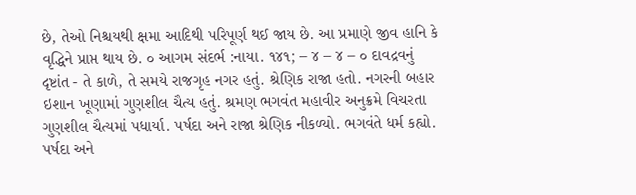છે, તેઓ નિશ્ચયથી ક્ષમા આદિથી પરિપૂર્ણ થઈ જાય છે. આ પ્રમાણે જીવ હાનિ કે વૃદ્ધિને પ્રાપ્ત થાય છે. ૦ આગમ સંદર્ભ :નાયા. ૧૪૧; – ૪ – ૪ – ૦ દાવદ્રવનું દૃષ્ટાંત - તે કાળે, તે સમયે રાજગૃહ નગર હતું. શ્રેણિક રાજા હતો. નગરની બહાર ઇશાન ખૂણામાં ગુણશીલ ચૈત્ય હતું. શ્રમણ ભગવંત મહાવીર અનુક્રમે વિચરતા ગુણશીલ ચૈત્યમાં પધાર્યા. પર્ષદા અને રાજા શ્રેણિક નીકળ્યો. ભગવંતે ધર્મ કહ્યો. પર્ષદા અને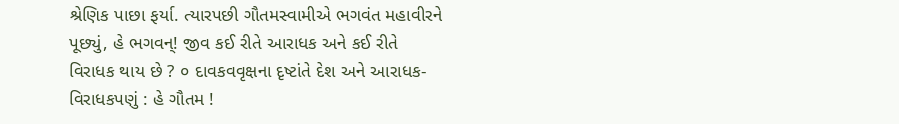શ્રેણિક પાછા ફર્યા. ત્યારપછી ગૌતમસ્વામીએ ભગવંત મહાવીરને પૂછ્યું, હે ભગવન્! જીવ કઈ રીતે આરાધક અને કઈ રીતે વિરાધક થાય છે ? ૦ દાવકવવૃક્ષના દૃષ્ટાંતે દેશ અને આરાધક-વિરાધકપણું : હે ગૌતમ !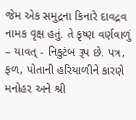જેમ એક સમુદ્રના કિનારે દાવદ્રવ નામક વૃક્ષ હતું. તે કૃષ્ણ વર્ણવાળું – યાવત્ - નિકુટંબ રૂપ છે. પત્ર, ફળ, પોતાની હરિયાળીને કારણે મનોહર અને શ્રી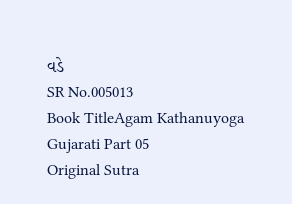વડે
SR No.005013
Book TitleAgam Kathanuyoga Gujarati Part 05
Original Sutra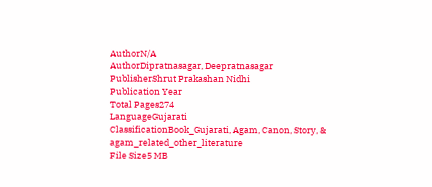AuthorN/A
AuthorDipratnasagar, Deepratnasagar
PublisherShrut Prakashan Nidhi
Publication Year
Total Pages274
LanguageGujarati
ClassificationBook_Gujarati, Agam, Canon, Story, & agam_related_other_literature
File Size5 MB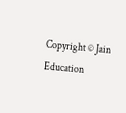Copyright © Jain Education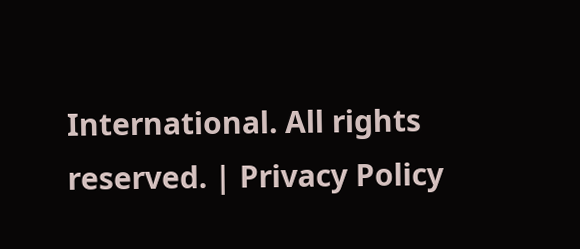International. All rights reserved. | Privacy Policy